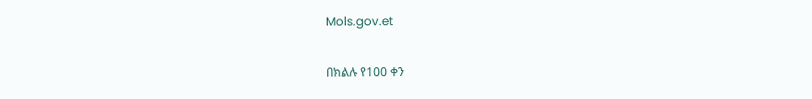Mols.gov.et

በክልሉ የ100 ቀን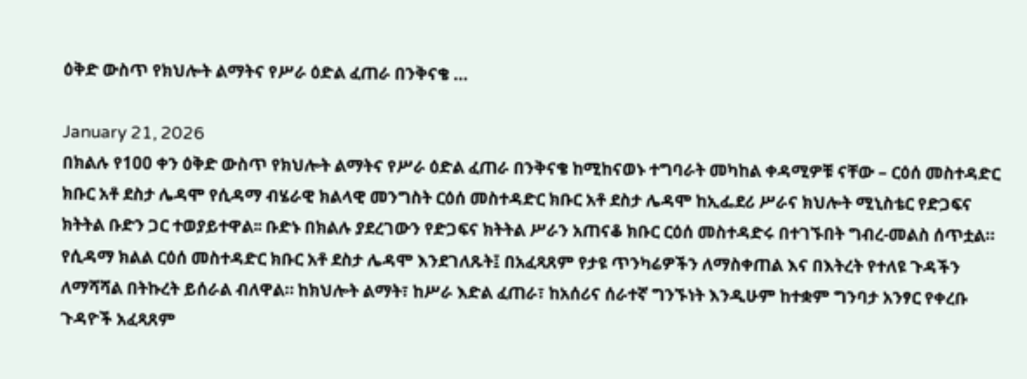ዕቅድ ውስጥ የክህሎት ልማትና የሥራ ዕድል ፈጠራ በንቅናቄ …

January 21, 2026
በክልሉ የ100 ቀን ዕቅድ ውስጥ የክህሎት ልማትና የሥራ ዕድል ፈጠራ በንቅናቄ ከሚከናወኑ ተግባራት መካከል ቀዳሚዎቹ ናቸው – ርዕሰ መስተዳድር ክቡር አቶ ደስታ ሌዳሞ የሲዳማ ብሄራዊ ክልላዊ መንግስት ርዕሰ መስተዳድር ክቡር አቶ ደስታ ሌዳሞ ከኢፌደሪ ሥራና ክህሎት ሚኒስቴር የድጋፍና ክትትል ቡድን ጋር ተወያይተዋል፡፡ ቡድኑ በክልሉ ያደረገውን የድጋፍና ክትትል ሥራን አጠናቆ ክቡር ርዕሰ መስተዳድሩ በተገኙበት ግብረ-መልስ ሰጥቷል። የሲዳማ ክልል ርዕሰ መስተዳድር ክቡር አቶ ደስታ ሌዳሞ እንደገለጹት፤ በአፈጻጸም የታዩ ጥንካሬዎችን ለማስቀጠል እና በእትረት የተለዩ ጉዳችን ለማሻሻል በትኩረት ይሰራል ብለዋል። ከክህሎት ልማት፣ ከሥራ እድል ፈጠራ፣ ከአሰሪና ሰራተኛ ግንኙነት እንዲሁም ከተቋም ግንባታ አንፃር የቀረቡ ጉዳዮች አፈጻጸም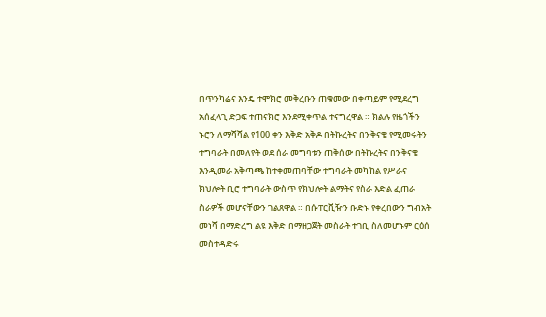በጥንካሬና እንዴ ተሞክሮ መቅረቡን ጠቁመው በቀጣይም የሚደረግ አሰፈላጊ ድጋፍ ተጠናክሮ እንደሚቀጥል ተናግረዋል ። ክልሉ የዜጎችን ኑሮን ለማሻሻል የ100 ቀን እቅድ አቅዶ በትኩረትና በንቅናቄ የሚመሩትን ተግባራት በመለየት ወደ ሰራ መግባቱን ጠቅሰው በትኩረትና በንቅናቄ እንዲመራ አቅጣጫ ከተቀመጠባቸው ተግባራት መካከል የሥራና ክህሎት ቢሮ ተግባራት ውስጥ የክህሎት ልማትና የስራ እድል ፈጠራ ስራዎች መሆናቸውን ገልጸዋል ። በሱፐርቪዥን ቡድኑ የቀረበውን ግብአት መነሻ በማድረግ ልዩ እቅድ በማዘጋጀት መስራት ተገቢ ስለመሆኑም ርዕሰ መስተዳድሩ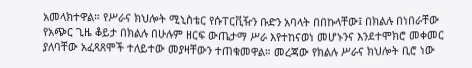አመላክተዋል። የሥራና ክህሎት ሚኒስቴር የሱፐርቪዥን ቡድን አባላት በበኩላቸው፤ በክልሉ በነበራቸው የአጭር ጊዜ ቆይታ በክልሉ በሁሉም ዘርፍ ውጤታማ ሥራ እየተከናወነ መሆኑንና እንደተሞክሮ መቀመር ያለባቸው አፈጻጸሞች ተለይተው መያዛቸውን ተጠቁመዋል። መረጃው የክልሉ ሥራና ክህሎት ቢሮ ነው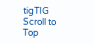tigTIG
Scroll to Top